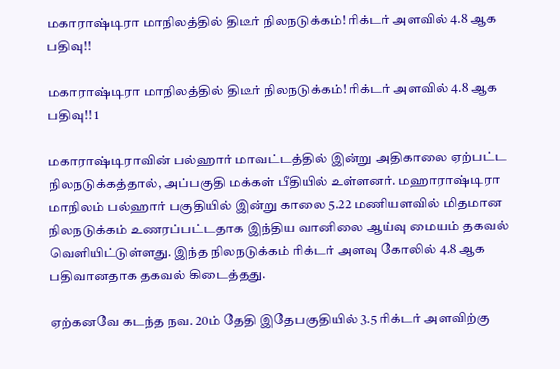மகாராஷ்டிரா மாநிலத்தில் திடீர் நிலநடுக்கம்! ரிக்டர் அளவில் 4.8 ஆக பதிவு!!

மகாராஷ்டிரா மாநிலத்தில் திடீர் நிலநடுக்கம்! ரிக்டர் அளவில் 4.8 ஆக பதிவு!! 1

மகாராஷ்டிராவின் பல்ஹார் மாவட்டத்தில் இன்று அதிகாலை ஏற்பட்ட நிலநடுக்கத்தால், அப்பகுதி மக்கள் பீதியில் உள்ளனர். மஹாராஷ்டிரா மாநிலம் பல்ஹார் பகுதியில் இன்று காலை 5.22 மணியளவில் மிதமான நிலநடுக்கம் உணரப்பட்டதாக இந்திய வானிலை ஆய்வு மையம் தகவல் வெளியிட்டுள்ளது. இந்த நிலநடுக்கம் ரிக்டர் அளவு கோலில் 4.8 ஆக பதிவானதாக தகவல் கிடைத்தது.

ஏற்கனவே கடந்த நவ. 20ம் தேதி இதேபகுதியில் 3.5 ரிக்டர் அளவிற்கு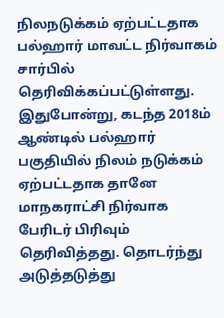நிலநடுக்கம் ஏற்பட்டதாக பல்ஹார் மாவட்ட நிர்வாகம் சார்பில் தெரிவிக்கப்பட்டுள்ளது. இதுபோன்று, கடந்த 2018ம் ஆண்டில் பல்ஹார் பகுதியில் நிலம் நடுக்கம் ஏற்பட்டதாக தானே மாநகராட்சி நிர்வாக பேரிடர் பிரிவும் தெரிவித்தது. தொடர்ந்து அடுத்தடுத்து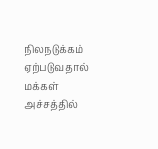நிலநடுக்கம் ஏற்படுவதால் மக்கள் அச்சத்தில்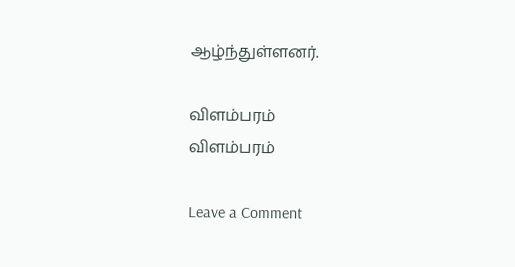ஆழ்ந்துள்ளனர்.

விளம்பரம்
விளம்பரம்

Leave a Comment